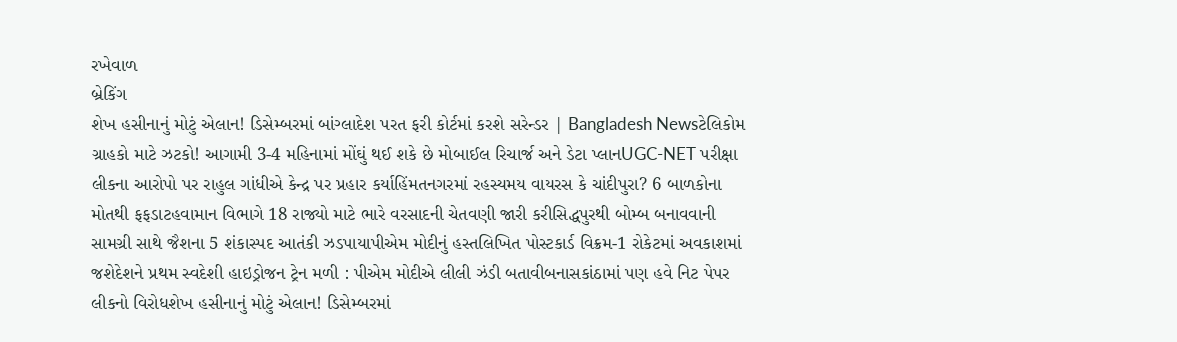રખેવાળ
બ્રેકિંગ
શેખ હસીનાનું મોટું એલાન! ડિસેમ્બરમાં બાંગ્લાદેશ પરત ફરી કોર્ટમાં કરશે સરેન્ડર | Bangladesh Newsટેલિકોમ ગ્રાહકો માટે ઝટકો! આગામી 3-4 મહિનામાં મોંઘું થઈ શકે છે મોબાઈલ રિચાર્જ અને ડેટા પ્લાનUGC-NET પરીક્ષા લીકના આરોપો પર રાહુલ ગાંધીએ કેન્દ્ર પર પ્રહાર કર્યાહિંમતનગરમાં રહસ્યમય વાયરસ કે ચાંદીપુરા? 6 બાળકોના મોતથી ફફડાટહવામાન વિભાગે 18 રાજ્યો માટે ભારે વરસાદની ચેતવણી જારી કરીસિદ્ધપુરથી બોમ્બ બનાવવાની સામગ્રી સાથે જૈશના 5 શંકાસ્પદ આતંકી ઝડપાયાપીએમ મોદીનું હસ્તલિખિત પોસ્ટકાર્ડ વિક્રમ-1 રોકેટમાં અવકાશમાં જશેદેશને પ્રથમ સ્વદેશી હાઇડ્રોજન ટ્રેન મળી : પીએમ મોદીએ લીલી ઝંડી બતાવીબનાસકાંઠામાં પણ હવે નિટ પેપર લીકનો વિરોધશેખ હસીનાનું મોટું એલાન! ડિસેમ્બરમાં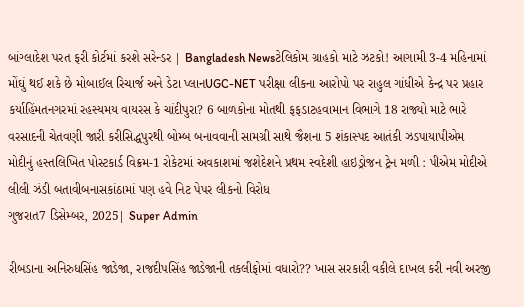બાંગ્લાદેશ પરત ફરી કોર્ટમાં કરશે સરેન્ડર | Bangladesh Newsટેલિકોમ ગ્રાહકો માટે ઝટકો! આગામી 3-4 મહિનામાં મોંઘું થઈ શકે છે મોબાઈલ રિચાર્જ અને ડેટા પ્લાનUGC-NET પરીક્ષા લીકના આરોપો પર રાહુલ ગાંધીએ કેન્દ્ર પર પ્રહાર કર્યાહિંમતનગરમાં રહસ્યમય વાયરસ કે ચાંદીપુરા? 6 બાળકોના મોતથી ફફડાટહવામાન વિભાગે 18 રાજ્યો માટે ભારે વરસાદની ચેતવણી જારી કરીસિદ્ધપુરથી બોમ્બ બનાવવાની સામગ્રી સાથે જૈશના 5 શંકાસ્પદ આતંકી ઝડપાયાપીએમ મોદીનું હસ્તલિખિત પોસ્ટકાર્ડ વિક્રમ-1 રોકેટમાં અવકાશમાં જશેદેશને પ્રથમ સ્વદેશી હાઇડ્રોજન ટ્રેન મળી : પીએમ મોદીએ લીલી ઝંડી બતાવીબનાસકાંઠામાં પણ હવે નિટ પેપર લીકનો વિરોધ
ગુજરાત7 ડિસેમ્બર, 2025| Super Admin

રીબડાના અનિરુધસિંહ જાડેજા, રાજદીપસિંહ જાડેજાની તકલીફોમાં વધારો?? ખાસ સરકારી વકીલે દાખલ કરી નવી અરજી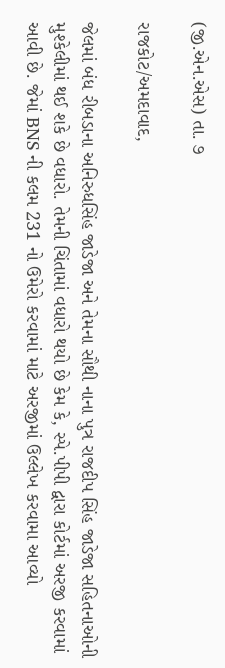(જી.એન.એસ) તા. ૭

રાજકોટ/અમદાવાદ,

જેલમાં બંધ રીબડાના અનિરુધસિંહ જાડેજા અને તેમના સૌથી નાના પુત્ર રાજદીપ સિંહ જાડેજા સહિતનાઓની મુશ્કેલીમાં થઈ શકે છે વધારો. તેમની ચિંતામાં વધારો થયો છે કેમ કે, સ્પે.પીપી દ્વારા કોર્ટમાં અરજી કરવામાં આવી છે. જેમાં BNS ની કલમ 231 નો ઉમેરો કરવામાં માટે અરજીમાં ઉલ્લેખ કરવામા આવ્યો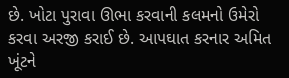છે. ખોટા પુરાવા ઊભા કરવાની કલમનો ઉમેરો કરવા અરજી કરાઈ છે. આપઘાત કરનાર અમિત ખૂંટને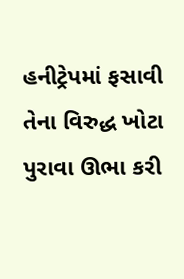હનીટ્રેપમાં ફસાવી તેના વિરુદ્ધ ખોટા પુરાવા ઊભા કરી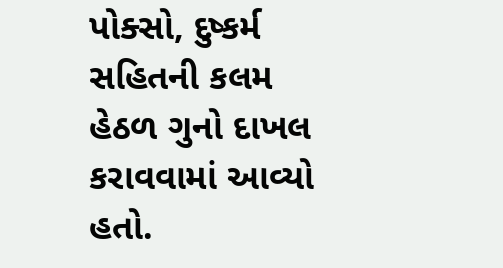પોક્સો, દુષ્કર્મ સહિતની કલમ હેઠળ ગુનો દાખલ કરાવવામાં આવ્યો હતો.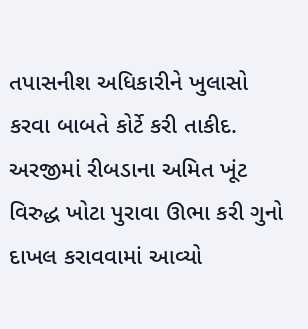તપાસનીશ અધિકારીને ખુલાસો કરવા બાબતે કોર્ટે કરી તાકીદ. અરજીમાં રીબડાના અમિત ખૂંટ વિરુદ્ધ ખોટા પુરાવા ઊભા કરી ગુનો દાખલ કરાવવામાં આવ્યો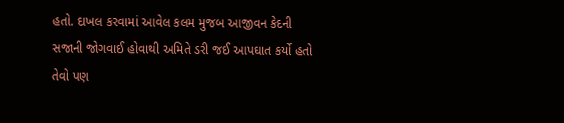હતો. દાખલ કરવામાં આવેલ કલમ મુજબ આજીવન કેદની સજાની જોગવાઈ હોવાથી અમિતે ડરી જઈ આપઘાત કર્યો હતો તેવો પણ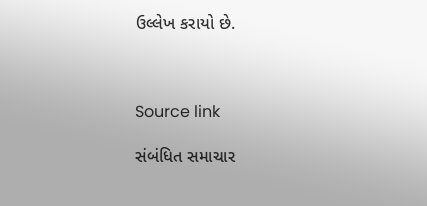ઉલ્લેખ કરાયો છે.



Source link

સંબંધિત સમાચાર